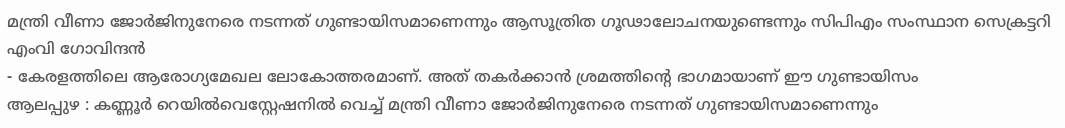മന്ത്രി വീണാ ജോർജിനുനേരെ നടന്നത് ഗുണ്ടായിസമാണെന്നും ആസൂത്രിത ഗൂഢാലോചനയുണ്ടെന്നും സിപിഎം സംസ്ഥാന സെക്രട്ടറി എംവി ഗോവിന്ദൻ
- കേരളത്തിലെ ആരോഗ്യമേഖല ലോകോത്തരമാണ്. അത് തകർക്കാൻ ശ്രമത്തിന്റെ ഭാഗമായാണ് ഈ ഗുണ്ടായിസം
ആലപ്പുഴ : കണ്ണൂർ റെയിൽവെസ്റ്റേഷനിൽ വെച്ച് മന്ത്രി വീണാ ജോർജിനുനേരെ നടന്നത് ഗുണ്ടായിസമാണെന്നും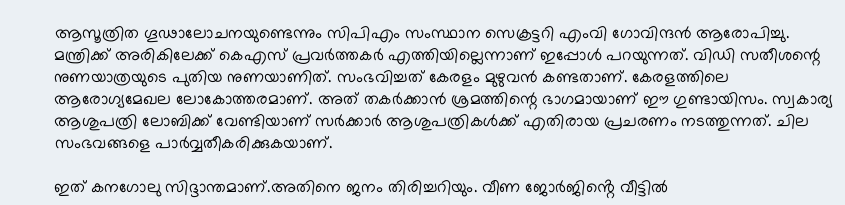ആസൂത്രിത ഗൂഢാലോചനയുണ്ടെന്നും സിപിഎം സംസ്ഥാന സെക്രട്ടറി എംവി ഗോവിന്ദൻ ആരോപിച്ചു. മന്ത്രിക്ക് അരികിലേക്ക് കെഎസ് പ്രവർത്തകർ എത്തിയില്ലെന്നാണ് ഇപ്പോൾ പറയുന്നത്. വിഡി സതീശന്റെ നുണയാത്രയുടെ പുതിയ നുണയാണിത്. സംഭവിച്ചത് കേരളം മുഴുവൻ കണ്ടതാണ്. കേരളത്തിലെ ആരോഗ്യമേഖല ലോകോത്തരമാണ്. അത് തകർക്കാൻ ശ്രമത്തിന്റെ ഭാഗമായാണ് ഈ ഗുണ്ടായിസം. സ്വകാര്യ ആശുപത്രി ലോബിക്ക് വേണ്ടിയാണ് സർക്കാർ ആശുപത്രികൾക്ക് എതിരായ പ്രചരണം നടത്തുന്നത്. ചില സംഭവങ്ങളെ പാർവ്വതീകരിക്കുകയാണ്.

ഇത് കനഗോലു സിദ്ദാന്തമാണ്.അതിനെ ജനം തിരിച്ചറിയും. വീണ ജോർജിൻ്റെ വീട്ടിൽ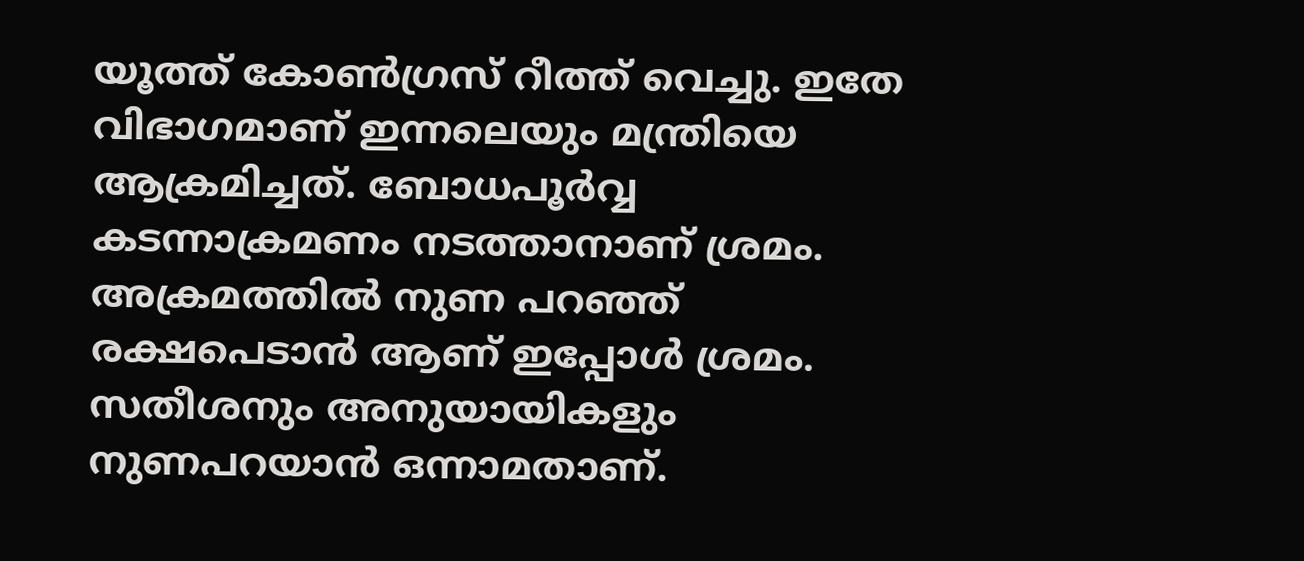യൂത്ത് കോൺഗ്രസ് റീത്ത് വെച്ചു. ഇതേ വിഭാഗമാണ് ഇന്നലെയും മന്ത്രിയെ ആക്രമിച്ചത്. ബോധപൂർവ്വ കടന്നാക്രമണം നടത്താനാണ് ശ്രമം. അക്രമത്തിൽ നുണ പറഞ്ഞ് രക്ഷപെടാൻ ആണ് ഇപ്പോൾ ശ്രമം. സതീശനും അനുയായികളും നുണപറയാൻ ഒന്നാമതാണ്.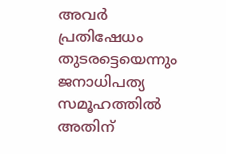അവർ പ്രതിഷേധം തുടരട്ടെയെന്നും ജനാധിപത്യ സമൂഹത്തിൽ അതിന്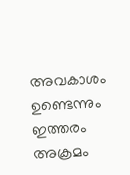അവകാശം ഉണ്ടെന്നും ഇത്തരം അക്രമം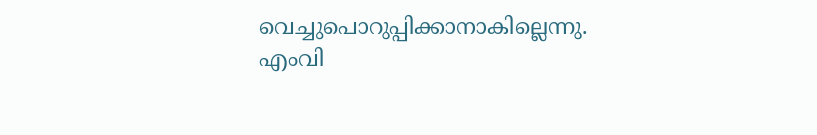വെച്ചുപൊറുപ്പിക്കാനാകില്ലെന്നു.
എംവി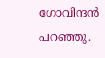ഗോവിന്ദൻ പറഞ്ഞു.